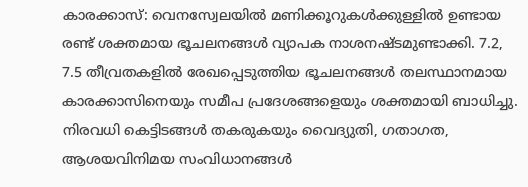കാരക്കാസ്: വെനസ്വേലയിൽ മണിക്കൂറുകൾക്കുള്ളിൽ ഉണ്ടായ രണ്ട് ശക്തമായ ഭൂചലനങ്ങൾ വ്യാപക നാശനഷ്ടമുണ്ടാക്കി. 7.2, 7.5 തീവ്രതകളിൽ രേഖപ്പെടുത്തിയ ഭൂചലനങ്ങൾ തലസ്ഥാനമായ കാരക്കാസിനെയും സമീപ പ്രദേശങ്ങളെയും ശക്തമായി ബാധിച്ചു.
നിരവധി കെട്ടിടങ്ങൾ തകരുകയും വൈദ്യുതി, ഗതാഗത, ആശയവിനിമയ സംവിധാനങ്ങൾ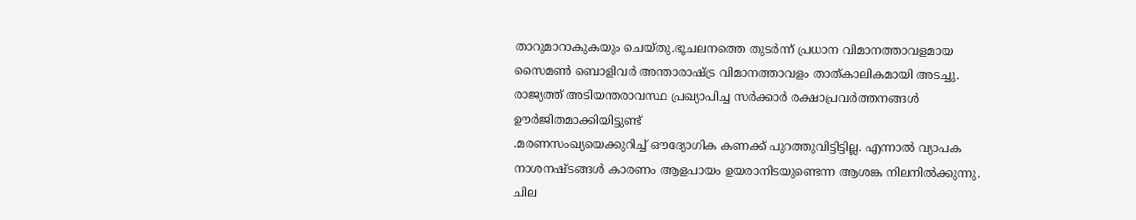താറുമാറാകുകയും ചെയ്തു.ഭൂചലനത്തെ തുടർന്ന് പ്രധാന വിമാനത്താവളമായ സൈമൺ ബൊളിവർ അന്താരാഷ്ട്ര വിമാനത്താവളം താത്കാലികമായി അടച്ചു. രാജ്യത്ത് അടിയന്തരാവസ്ഥ പ്രഖ്യാപിച്ച സർക്കാർ രക്ഷാപ്രവർത്തനങ്ങൾ ഊർജിതമാക്കിയിട്ടുണ്ട്
.മരണസംഖ്യയെക്കുറിച്ച് ഔദ്യോഗിക കണക്ക് പുറത്തുവിട്ടിട്ടില്ല. എന്നാൽ വ്യാപക നാശനഷ്ടങ്ങൾ കാരണം ആളപായം ഉയരാനിടയുണ്ടെന്ന ആശങ്ക നിലനിൽക്കുന്നു. ചില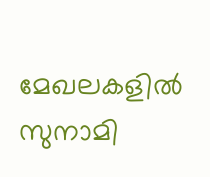മേഖലകളിൽ സുനാമി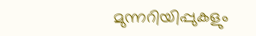മുന്നറിയിപ്പുകളും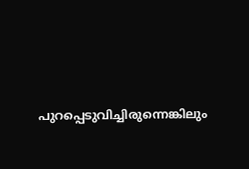പുറപ്പെടുവിച്ചിരുന്നെങ്കിലും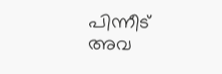പിന്നീട് അവ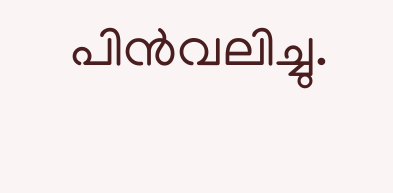പിൻവലിച്ചു.